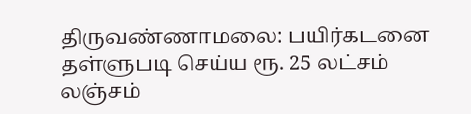திருவண்ணாமலை: பயிர்கடனை தள்ளுபடி செய்ய ரூ. 25 லட்சம் லஞ்சம்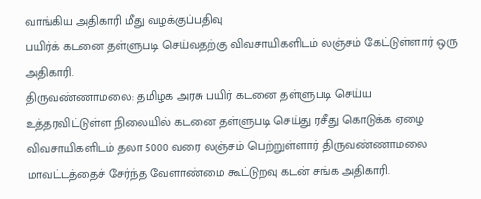வாங்கிய அதிகாரி மீது வழக்குப்பதிவு
பயிர்க் கடனை தள்ளுபடி செய்வதற்கு விவசாயிகளிடம் லஞ்சம் கேட்டுள்ளார் ஒரு அதிகாரி.
திருவண்ணாமலை: தமிழக அரசு பயிர் கடனை தள்ளுபடி செய்ய உத்தரவிட்டுள்ள நிலையில் கடனை தள்ளுபடி செய்து ரசீது கொடுக்க ஏழை விவசாயிகளிடம் தலா 5000 வரை லஞ்சம் பெற்றுள்ளார் திருவண்ணாமலை மாவட்டத்தைச் சேர்ந்த வேளாண்மை கூட்டுறவு கடன் சங்க அதிகாரி.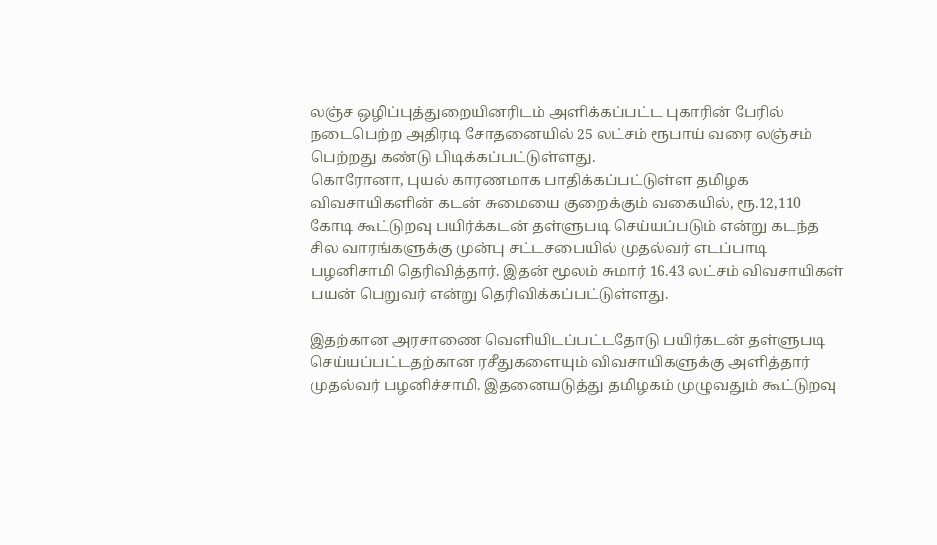லஞ்ச ஒழிப்புத்துறையினரிடம் அளிக்கப்பட்ட புகாரின் பேரில் நடைபெற்ற அதிரடி சோதனையில் 25 லட்சம் ரூபாய் வரை லஞ்சம் பெற்றது கண்டு பிடிக்கப்பட்டுள்ளது.
கொரோனா, புயல் காரணமாக பாதிக்கப்பட்டுள்ள தமிழக விவசாயிகளின் கடன் சுமையை குறைக்கும் வகையில், ரூ.12,110 கோடி கூட்டுறவு பயிர்க்கடன் தள்ளுபடி செய்யப்படும் என்று கடந்த சில வாரங்களுக்கு முன்பு சட்டசபையில் முதல்வர் எடப்பாடி பழனிசாமி தெரிவித்தார். இதன் மூலம் சுமார் 16.43 லட்சம் விவசாயிகள் பயன் பெறுவர் என்று தெரிவிக்கப்பட்டுள்ளது.

இதற்கான அரசாணை வெளியிடப்பட்டதோடு பயிர்கடன் தள்ளுபடி செய்யப்பட்டதற்கான ரசீதுகளையும் விவசாயிகளுக்கு அளித்தார் முதல்வர் பழனிச்சாமி. இதனையடுத்து தமிழகம் முழுவதும் கூட்டுறவு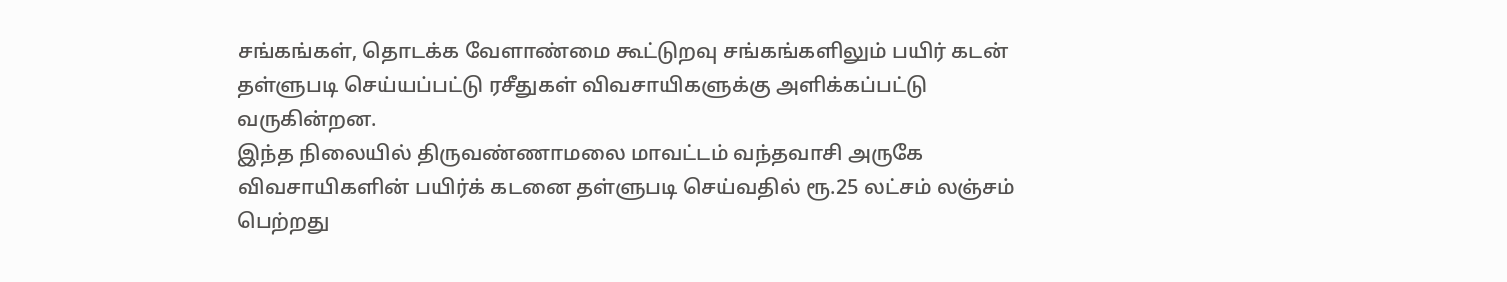சங்கங்கள், தொடக்க வேளாண்மை கூட்டுறவு சங்கங்களிலும் பயிர் கடன் தள்ளுபடி செய்யப்பட்டு ரசீதுகள் விவசாயிகளுக்கு அளிக்கப்பட்டு வருகின்றன.
இந்த நிலையில் திருவண்ணாமலை மாவட்டம் வந்தவாசி அருகே விவசாயிகளின் பயிர்க் கடனை தள்ளுபடி செய்வதில் ரூ.25 லட்சம் லஞ்சம் பெற்றது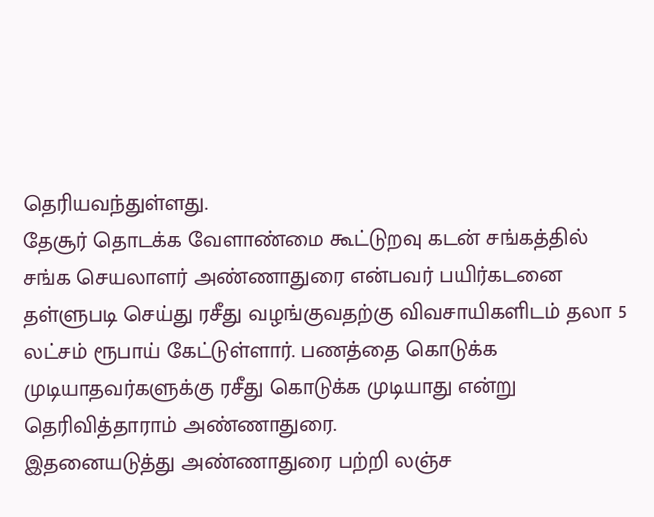தெரியவந்துள்ளது.
தேசூர் தொடக்க வேளாண்மை கூட்டுறவு கடன் சங்கத்தில் சங்க செயலாளர் அண்ணாதுரை என்பவர் பயிர்கடனை தள்ளுபடி செய்து ரசீது வழங்குவதற்கு விவசாயிகளிடம் தலா 5 லட்சம் ரூபாய் கேட்டுள்ளார். பணத்தை கொடுக்க முடியாதவர்களுக்கு ரசீது கொடுக்க முடியாது என்று தெரிவித்தாராம் அண்ணாதுரை.
இதனையடுத்து அண்ணாதுரை பற்றி லஞ்ச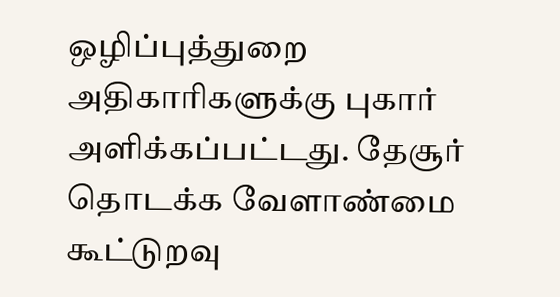ஒழிப்புத்துறை அதிகாரிகளுக்கு புகார் அளிக்கப்பட்டது. தேசூர் தொடக்க வேளாண்மை கூட்டுறவு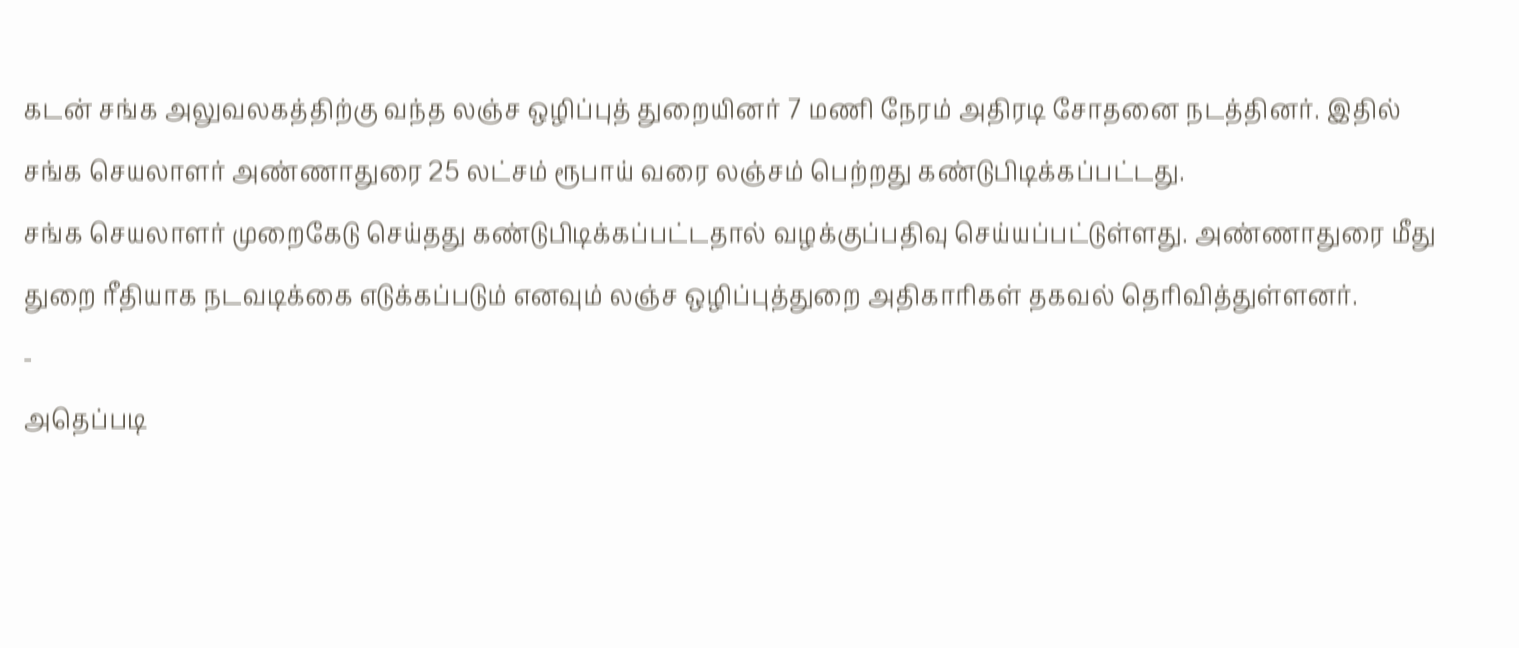கடன் சங்க அலுவலகத்திற்கு வந்த லஞ்ச ஒழிப்புத் துறையினர் 7 மணி நேரம் அதிரடி சோதனை நடத்தினர். இதில் சங்க செயலாளர் அண்ணாதுரை 25 லட்சம் ரூபாய் வரை லஞ்சம் பெற்றது கண்டுபிடிக்கப்பட்டது.
சங்க செயலாளர் முறைகேடு செய்தது கண்டுபிடிக்கப்பட்டதால் வழக்குப்பதிவு செய்யப்பட்டுள்ளது. அண்ணாதுரை மீது துறை ரீதியாக நடவடிக்கை எடுக்கப்படும் எனவும் லஞ்ச ஒழிப்புத்துறை அதிகாரிகள் தகவல் தெரிவித்துள்ளனர்.
-
அதெப்படி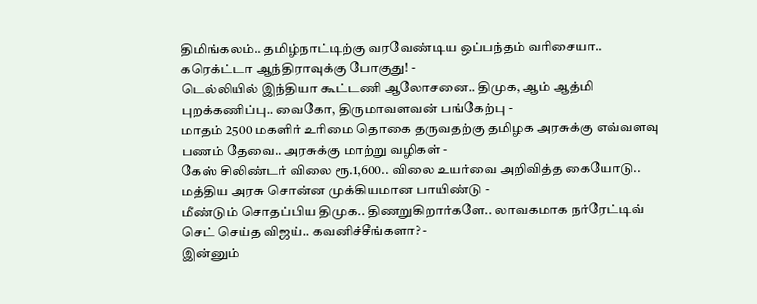திமிங்கலம்.. தமிழ்நாட்டிற்கு வரவேண்டிய ஒப்பந்தம் வரிசையா.. கரெக்ட்டா ஆந்திராவுக்கு போகுது! -
டெல்லியில் இந்தியா கூட்டணி ஆலோசனை.. திமுக, ஆம் ஆத்மி புறக்கணிப்பு.. வைகோ, திருமாவளவன் பங்கேற்பு -
மாதம் 2500 மகளிர் உரிமை தொகை தருவதற்கு தமிழக அரசுக்கு எவ்வளவு பணம் தேவை.. அரசுக்கு மாற்று வழிகள் -
கேஸ் சிலிண்டர் விலை ரூ.1,600.. விலை உயர்வை அறிவித்த கையோடு.. மத்திய அரசு சொன்ன முக்கியமான பாயிண்டு -
மீண்டும் சொதப்பிய திமுக.. திணறுகிறார்களே.. லாவகமாக நர்ரேட்டிவ் செட் செய்த விஜய்.. கவனிச்சீங்களா? -
இன்னும்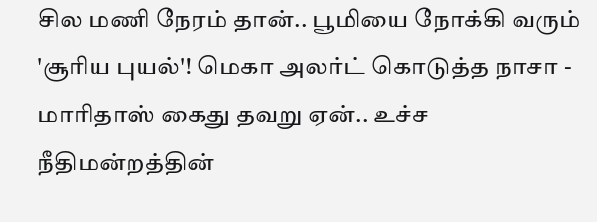சில மணி நேரம் தான்.. பூமியை நோக்கி வரும் 'சூரிய புயல்'! மெகா அலர்ட் கொடுத்த நாசா -
மாரிதாஸ் கைது தவறு ஏன்.. உச்ச நீதிமன்றத்தின்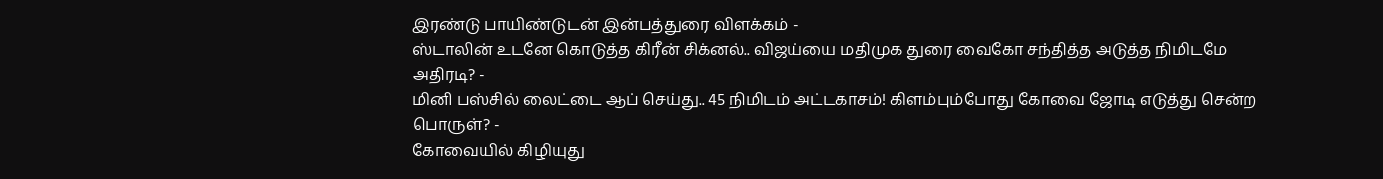இரண்டு பாயிண்டுடன் இன்பத்துரை விளக்கம் -
ஸ்டாலின் உடனே கொடுத்த கிரீன் சிக்னல்.. விஜய்யை மதிமுக துரை வைகோ சந்தித்த அடுத்த நிமிடமே அதிரடி? -
மினி பஸ்சில் லைட்டை ஆப் செய்து.. 45 நிமிடம் அட்டகாசம்! கிளம்பும்போது கோவை ஜோடி எடுத்து சென்ற பொருள்? -
கோவையில் கிழியுது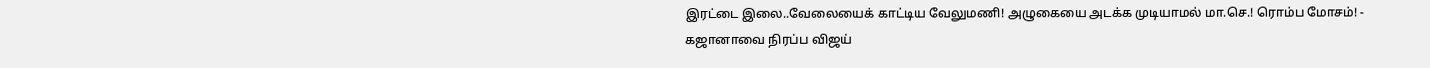இரட்டை இலை..வேலையைக் காட்டிய வேலுமணி! அழுகையை அடக்க முடியாமல் மா.செ.! ரொம்ப மோசம்! -
கஜானாவை நிரப்ப விஜய்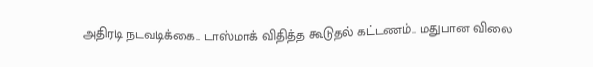அதிரடி நடவடிக்கை.. டாஸ்மாக் விதித்த கூடுதல் கட்டணம்.. மதுபான விலை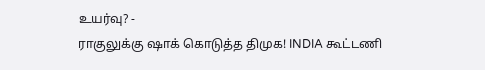உயர்வு? -
ராகுலுக்கு ஷாக் கொடுத்த திமுக! INDIA கூட்டணி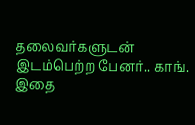தலைவர்களுடன் இடம்பெற்ற பேனர்.. காங். இதை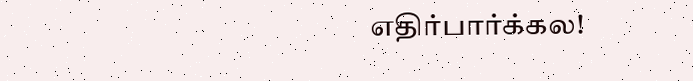எதிர்பார்க்கல!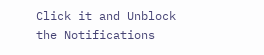Click it and Unblock the Notifications